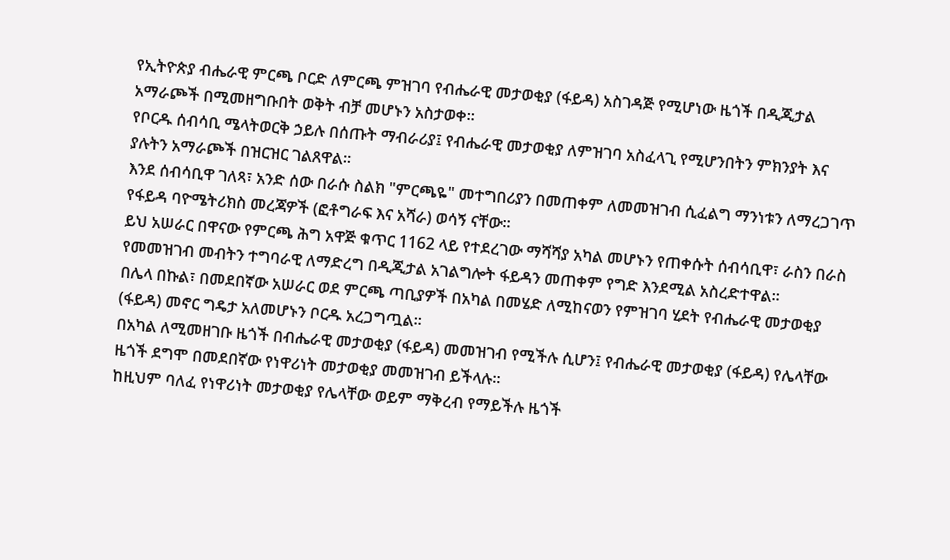የኢትዮጵያ ብሔራዊ ምርጫ ቦርድ ለምርጫ ምዝገባ የብሔራዊ መታወቂያ (ፋይዳ) አስገዳጅ የሚሆነው ዜጎች በዲጂታል አማራጮች በሚመዘግቡበት ወቅት ብቻ መሆኑን አስታወቀ።
የቦርዱ ሰብሳቢ ሜላትወርቅ ኃይሉ በሰጡት ማብራሪያ፤ የብሔራዊ መታወቂያ ለምዝገባ አስፈላጊ የሚሆንበትን ምክንያት እና ያሉትን አማራጮች በዝርዝር ገልጸዋል።
እንደ ሰብሳቢዋ ገለጻ፣ አንድ ሰው በራሱ ስልክ "ምርጫዬ" መተግበሪያን በመጠቀም ለመመዝገብ ሲፈልግ ማንነቱን ለማረጋገጥ የፋይዳ ባዮሜትሪክስ መረጃዎች (ፎቶግራፍ እና አሻራ) ወሳኝ ናቸው።
ይህ አሠራር በዋናው የምርጫ ሕግ አዋጅ ቁጥር 1162 ላይ የተደረገው ማሻሻያ አካል መሆኑን የጠቀሱት ሰብሳቢዋ፣ ራስን በራስ የመመዝገብ መብትን ተግባራዊ ለማድረግ በዲጂታል አገልግሎት ፋይዳን መጠቀም የግድ እንደሚል አስረድተዋል።
በሌላ በኩል፣ በመደበኛው አሠራር ወደ ምርጫ ጣቢያዎች በአካል በመሄድ ለሚከናወን የምዝገባ ሂደት የብሔራዊ መታወቂያ (ፋይዳ) መኖር ግዴታ አለመሆኑን ቦርዱ አረጋግጧል።
በአካል ለሚመዘገቡ ዜጎች በብሔራዊ መታወቂያ (ፋይዳ) መመዝገብ የሚችሉ ሲሆን፤ የብሔራዊ መታወቂያ (ፋይዳ) የሌላቸው ዜጎች ደግሞ በመደበኛው የነዋሪነት መታወቂያ መመዝገብ ይችላሉ።
ከዚህም ባለፈ የነዋሪነት መታወቂያ የሌላቸው ወይም ማቅረብ የማይችሉ ዜጎች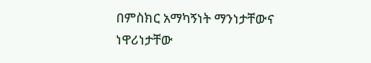በምስክር አማካኝነት ማንነታቸውና ነዋሪነታቸው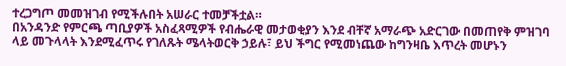ተረጋግጦ መመዝገብ የሚችሉበት አሠራር ተመቻችቷል።
በአንዳንድ የምርጫ ጣቢያዎች አስፈጻሚዎች የብሔራዊ መታወቂያን እንደ ብቸኛ አማራጭ አድርገው በመጠየቅ ምዝገባ ላይ መጉላላት እንደሚፈጥሩ የገለጹት ሜላትወርቅ ኃይሉ፣ ይህ ችግር የሚመነጨው ከግንዛቤ እጥረት መሆኑን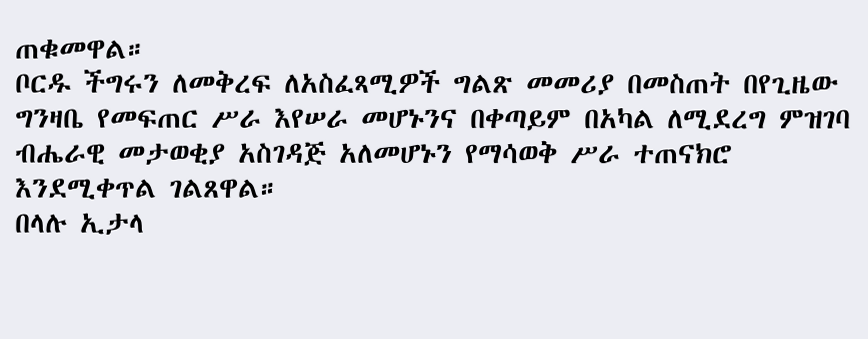ጠቁመዋል።
ቦርዱ ችግሩን ለመቅረፍ ለአስፈጻሚዎች ግልጽ መመሪያ በመስጠት በየጊዜው ግንዛቤ የመፍጠር ሥራ እየሠራ መሆኑንና በቀጣይም በአካል ለሚደረግ ምዝገባ ብሔራዊ መታወቂያ አስገዳጅ አለመሆኑን የማሳወቅ ሥራ ተጠናክሮ እንደሚቀጥል ገልጸዋል።
በላሉ ኢታላ